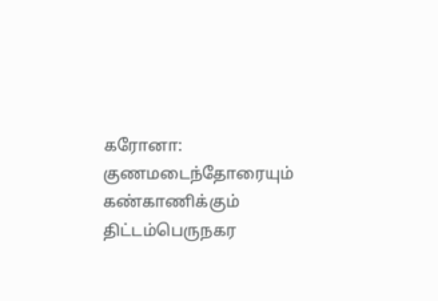கரோனா: குணமடைந்தோரையும் கண்காணிக்கும் திட்டம்பெருநகர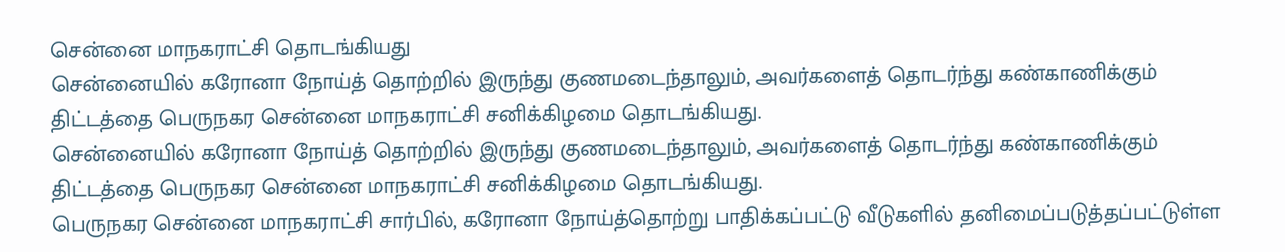சென்னை மாநகராட்சி தொடங்கியது
சென்னையில் கரோனா நோய்த் தொற்றில் இருந்து குணமடைந்தாலும், அவர்களைத் தொடர்ந்து கண்காணிக்கும் திட்டத்தை பெருநகர சென்னை மாநகராட்சி சனிக்கிழமை தொடங்கியது.
சென்னையில் கரோனா நோய்த் தொற்றில் இருந்து குணமடைந்தாலும், அவர்களைத் தொடர்ந்து கண்காணிக்கும் திட்டத்தை பெருநகர சென்னை மாநகராட்சி சனிக்கிழமை தொடங்கியது.
பெருநகர சென்னை மாநகராட்சி சார்பில், கரோனா நோய்த்தொற்று பாதிக்கப்பட்டு வீடுகளில் தனிமைப்படுத்தப்பட்டுள்ள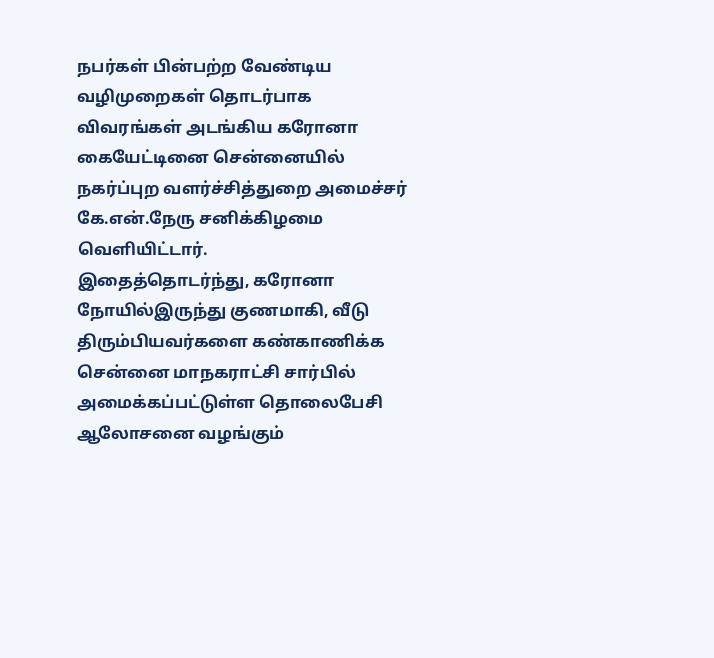நபர்கள் பின்பற்ற வேண்டிய வழிமுறைகள் தொடர்பாக விவரங்கள் அடங்கிய கரோனா கையேட்டினை சென்னையில் நகர்ப்புற வளர்ச்சித்துறை அமைச்சர் கே.என்.நேரு சனிக்கிழமை வெளியிட்டார்.
இதைத்தொடர்ந்து, கரோனா நோயில்இருந்து குணமாகி, வீடு திரும்பியவர்களை கண்காணிக்க சென்னை மாநகராட்சி சார்பில் அமைக்கப்பட்டுள்ள தொலைபேசி ஆலோசனை வழங்கும்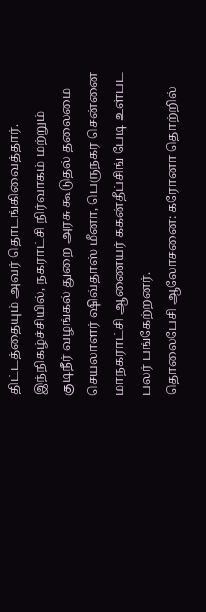திட்டத்தையும் அவர் தொடங்கிவைத்தார்.
இந்நிகழ்ச்சியில், நகராட்சி நிர்வாகம் மற்றும் குடிநீர் வழங்கல் துறை அரசு கூடுதல் தலைமை செயலாளர் ஷிவ்தாஸ் மீனா, பெருநகர சென்னை மாநகராட்சி ஆணையர் ககன்தீப்சிங் பேடி உள்பட பலர் பங்கேற்றனர்.
தொலைபேசி ஆலோசனை: கரோனா தொற்றில்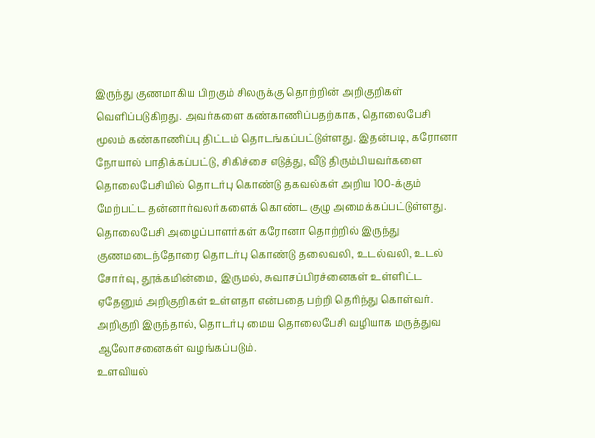இருந்து குணமாகிய பிறகும் சிலருக்கு தொற்றின் அறிகுறிகள் வெளிப்படுகிறது. அவர்களை கண்காணிப்பதற்காக, தொலைபேசி மூலம் கண்காணிப்பு திட்டம் தொடங்கப்பட்டுள்ளது. இதன்படி, கரோனா நோயால் பாதிக்கப்பட்டு, சிகிச்சை எடுத்து, வீடு திரும்பியவர்களை தொலைபேசியில் தொடர்பு கொண்டு தகவல்கள் அறிய 100-க்கும் மேற்பட்ட தன்னார்வலர்களைக் கொண்ட குழு அமைக்கப்பட்டுள்ளது.
தொலைபேசி அழைப்பாளர்கள் கரோனா தொற்றில் இருந்து குணமடைந்தோரை தொடர்பு கொண்டு தலைவலி, உடல்வலி, உடல் சோர்வு, தூக்கமின்மை, இருமல், சுவாசப்பிரச்னைகள் உள்ளிட்ட ஏதேனும் அறிகுறிகள் உள்ளதா என்பதை பற்றி தெரிந்து கொள்வர். அறிகுறி இருந்தால், தொடர்பு மைய தொலைபேசி வழியாக மருத்துவ ஆலோசனைகள் வழங்கப்படும்.
உளவியல்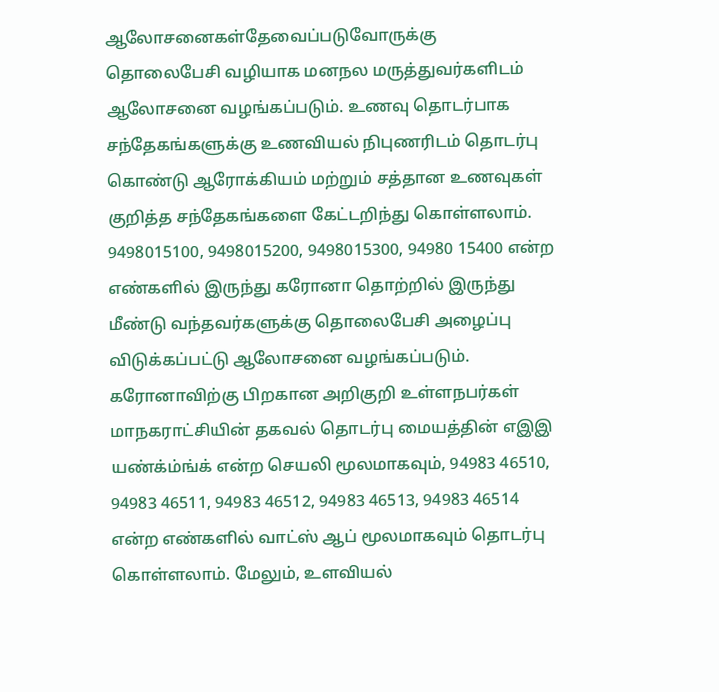ஆலோசனைகள்தேவைப்படுவோருக்கு தொலைபேசி வழியாக மனநல மருத்துவர்களிடம் ஆலோசனை வழங்கப்படும். உணவு தொடர்பாக சந்தேகங்களுக்கு உணவியல் நிபுணரிடம் தொடர்பு கொண்டு ஆரோக்கியம் மற்றும் சத்தான உணவுகள் குறித்த சந்தேகங்களை கேட்டறிந்து கொள்ளலாம்.
9498015100, 9498015200, 9498015300, 94980 15400 என்ற எண்களில் இருந்து கரோனா தொற்றில் இருந்து மீண்டு வந்தவர்களுக்கு தொலைபேசி அழைப்பு விடுக்கப்பட்டு ஆலோசனை வழங்கப்படும்.
கரோனாவிற்கு பிறகான அறிகுறி உள்ளநபர்கள் மாநகராட்சியின் தகவல் தொடர்பு மையத்தின் எஇஇ யண்க்ம்ங்க் என்ற செயலி மூலமாகவும், 94983 46510, 94983 46511, 94983 46512, 94983 46513, 94983 46514 என்ற எண்களில் வாட்ஸ் ஆப் மூலமாகவும் தொடர்பு கொள்ளலாம். மேலும், உளவியல்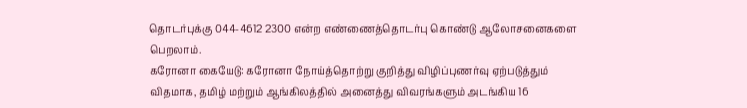தொடர்புக்கு 044-4612 2300 என்ற எண்ணைத்தொடர்பு கொண்டு ஆலோசனைகளை பெறலாம்.
கரோனா கையேடு: கரோனா நோய்த்தொற்று குறித்து விழிப்புணர்வு ஏற்படுத்தும் விதமாக, தமிழ் மற்றும் ஆங்கிலத்தில் அனைத்து விவரங்களும் அடங்கிய 16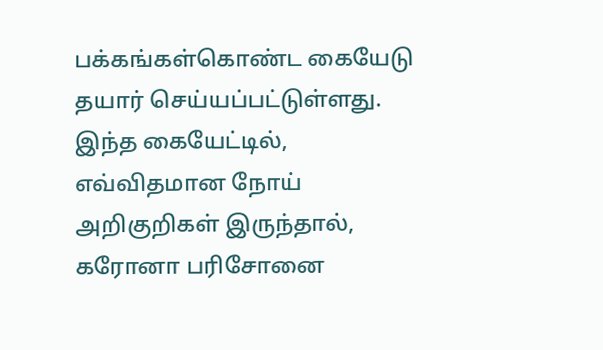பக்கங்கள்கொண்ட கையேடு தயார் செய்யப்பட்டுள்ளது. இந்த கையேட்டில், எவ்விதமான நோய் அறிகுறிகள் இருந்தால், கரோனா பரிசோனை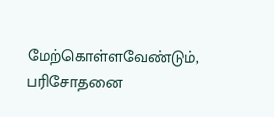மேற்கொள்ளவேண்டும், பரிசோதனை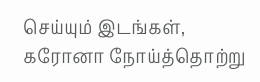செய்யும் இடங்கள், கரோனா நோய்த்தொற்று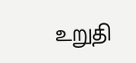உறுதி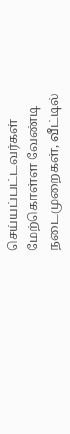செய்யப்பட்டவர்கள் மேற்கொள்ள வேண்டி நடைமுறைகள், வீட்டில்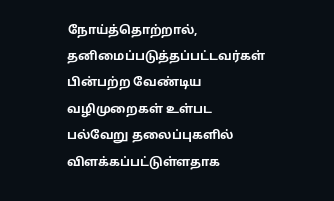நோய்த்தொற்றால், தனிமைப்படுத்தப்பட்டவர்கள் பின்பற்ற வேண்டிய வழிமுறைகள் உள்பட பல்வேறு தலைப்புகளில் விளக்கப்பட்டுள்ளதாக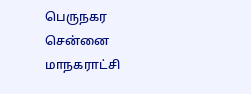பெருநகர சென்னை மாநகராட்சி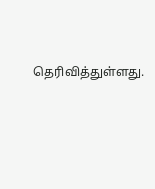தெரிவித்துள்ளது.